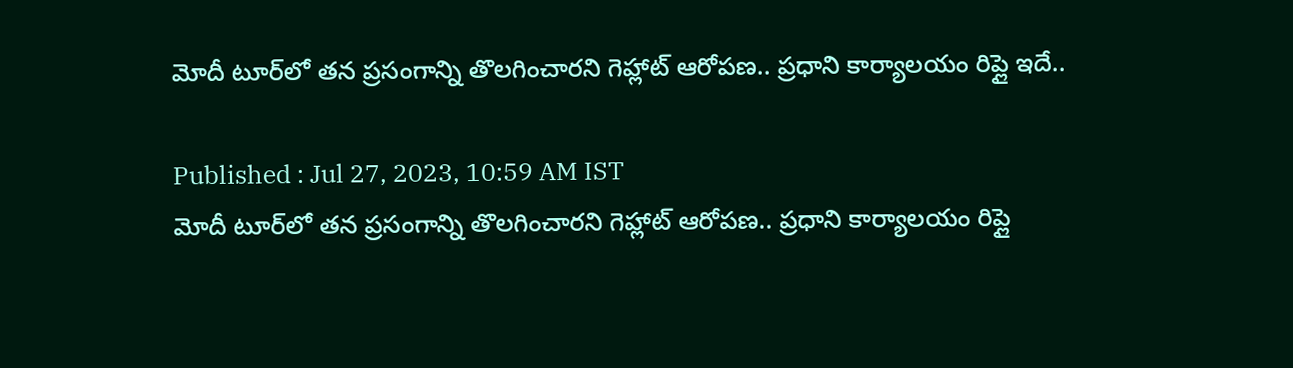మోదీ టూర్‌లో తన ప్రసంగాన్ని తొలగించారని గెహ్లాట్ ఆరోపణ.. ప్రధాని కార్యాలయం రిప్లై ఇదే..

Published : Jul 27, 2023, 10:59 AM IST
మోదీ టూర్‌లో తన ప్రసంగాన్ని తొలగించారని గెహ్లాట్ ఆరోపణ.. ప్రధాని కార్యాలయం రిప్లై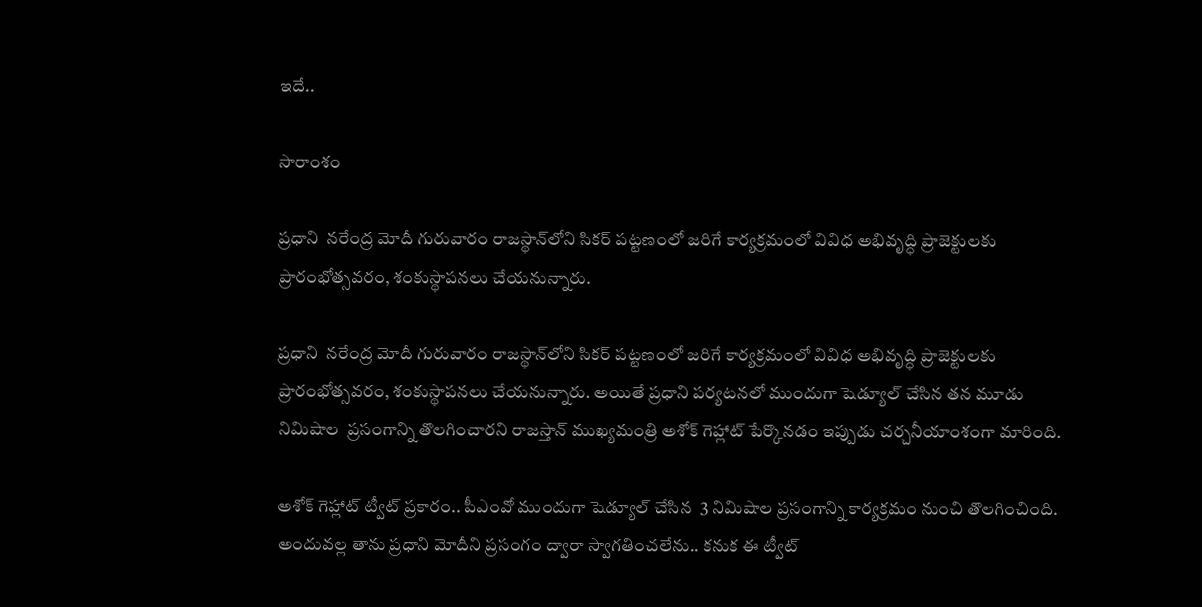ఇదే..

సారాంశం

ప్రధాని  నరేంద్ర మోదీ గురువారం రాజస్థాన్‌లోని సికర్ పట్టణంలో జరిగే కార్యక్రమంలో వివిధ అభివృద్ధి ప్రాజెక్టులకు ప్రారంభోత్సవరం, శంకుస్థాపనలు చేయనున్నారు.

ప్రధాని  నరేంద్ర మోదీ గురువారం రాజస్థాన్‌లోని సికర్ పట్టణంలో జరిగే కార్యక్రమంలో వివిధ అభివృద్ధి ప్రాజెక్టులకు ప్రారంభోత్సవరం, శంకుస్థాపనలు చేయనున్నారు. అయితే ప్రధాని పర్యటనలో ముందుగా షెడ్యూల్ చేసిన తన మూడు నిమిషాల  ప్రసంగాన్ని తొలగించారని రాజస్తాన్ ముఖ్యమంత్రి అశోక్ గెహ్లాట్ పేర్కొనడం ఇప్పుడు చర్చనీయాంశంగా మారింది.

అశోక్ గెహ్లాట్ ట్వీట్ ప్రకారం.. పీఎంవో ముందుగా షెడ్యూల్ చేసిన  3 నిమిషాల ప్రసంగాన్ని కార్యక్రమం నుంచి తొలగించింది. అందువల్ల తాను ప్రధాని మోదీని ప్రసంగం ద్వారా స్వాగతించలేను.. కనుక ఈ ట్వీట్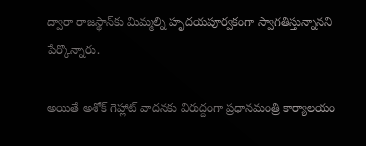ద్వారా రాజస్థాన్‌కు మిమ్మల్ని హృదయపూర్వకంగా స్వాగతిస్తున్నానని పేర్కొన్నారు.

అయితే అశోక్ గెహ్లాట్ వాదనకు విరుద్దంగా ప్రధానమంత్రి కార్యాలయం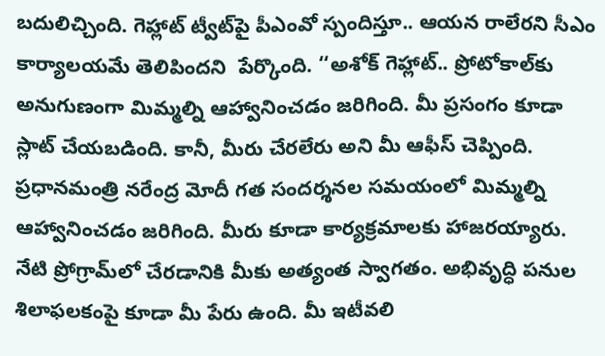బదులిచ్చింది. గెహ్లాట్ ట్వీట్‌పై పీఎంవో స్పందిస్తూ.. ఆయన రాలేరని సీఎం కార్యాలయమే తెలిపిందని  పేర్కొంది. ‘‘అశోక్ గెహ్లాట్.. ప్రోటోకాల్‌కు అనుగుణంగా మిమ్మల్ని ఆహ్వానించడం జరిగింది. మీ ప్రసంగం కూడా స్లాట్ చేయబడింది. కానీ, మీరు చేరలేరు అని మీ ఆఫీస్ చెప్పింది. ప్రధానమంత్రి నరేంద్ర మోదీ గత సందర్శనల సమయంలో మిమ్మల్ని ఆహ్వానించడం జరిగింది. మీరు కూడా కార్యక్రమాలకు హాజరయ్యారు. నేటి ప్రోగ్రామ్‌లో చేరడానికి మీకు అత్యంత స్వాగతం. అభివృద్ధి పనుల శిలాఫలకంపై కూడా మీ పేరు ఉంది. మీ ఇటీవలి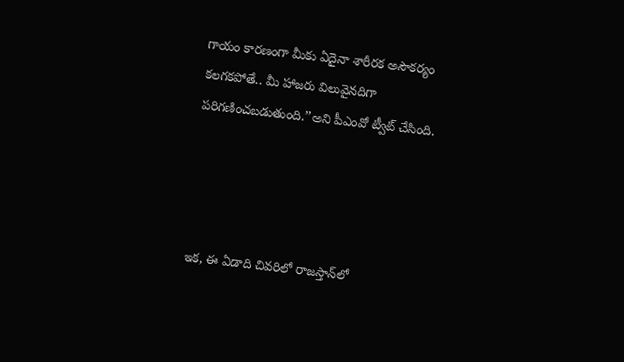గాయం కారణంగా మీకు ఏదైనా శారీరక అసౌకర్యం కలగకపోతే.. మీ హాజరు విలువైనదిగా పరిగణించబడుతుంది.’’అని పీఎంవో ట్వీట్ చేసింది.




ఇక, ఈ ఏడాది చివరిలో రాజస్తాన్‌లో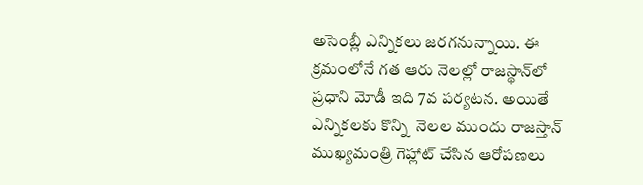అసెంబ్లీ ఎన్నికలు జరగనున్నాయి. ఈ క్రమంలోనే గత ఆరు నెలల్లో రాజస్థాన్‌లో ప్రధాని మోడీ ఇది 7వ పర్యటన. అయితే ఎన్నికలకు కొన్ని  నెలల ముందు రాజస్తాన్ ముఖ్యమంత్రి గెహ్లాట్ చేసిన ఆరోపణలు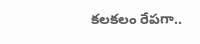కలకలం రేపగా..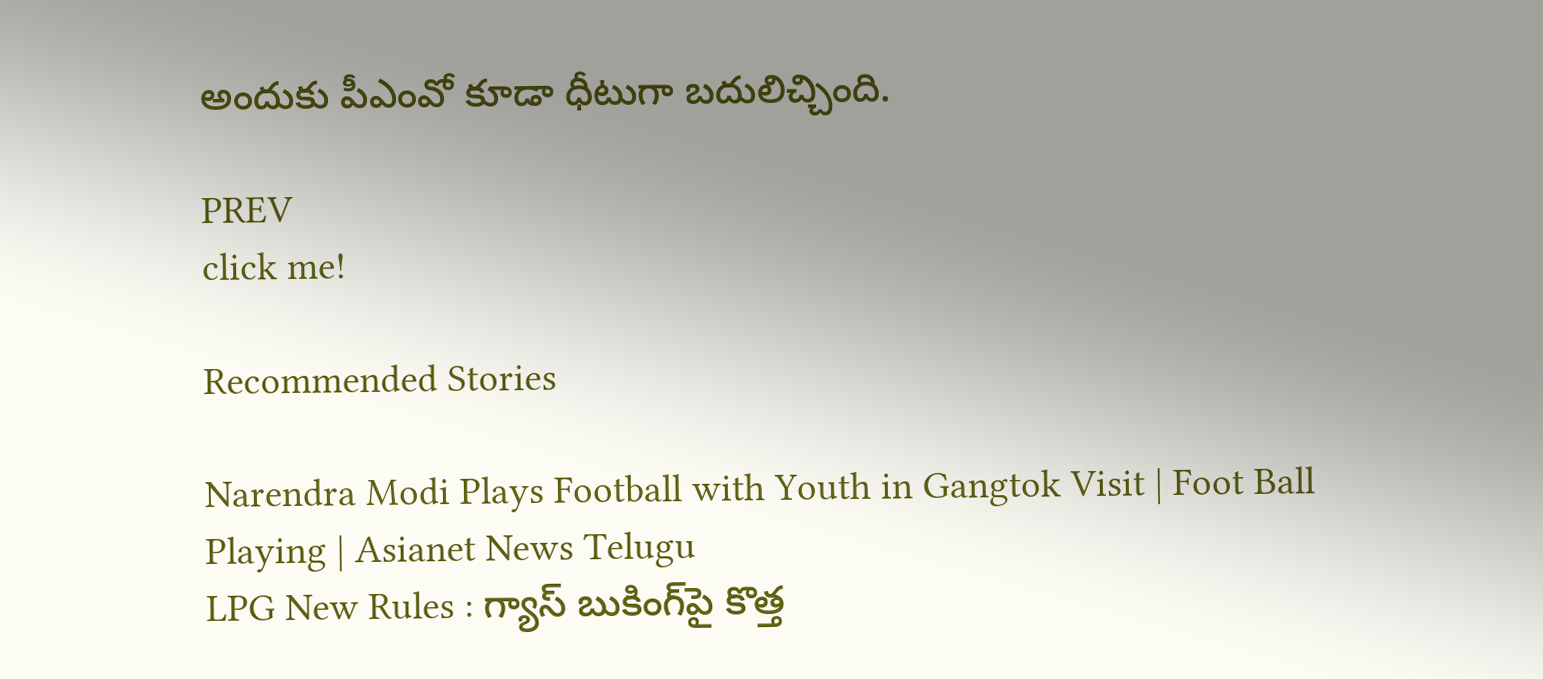అందుకు పీఎంవో కూడా ధీటుగా బదులిచ్చింది.

PREV
click me!

Recommended Stories

Narendra Modi Plays Football with Youth in Gangtok Visit | Foot Ball Playing | Asianet News Telugu
LPG New Rules : గ్యాస్ బుకింగ్‌పై కొత్త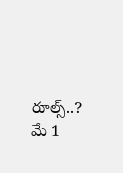రూల్స్..? మే 1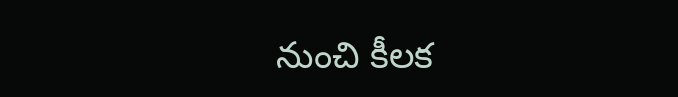నుంచి కీలక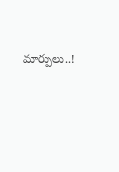మార్పులు..!